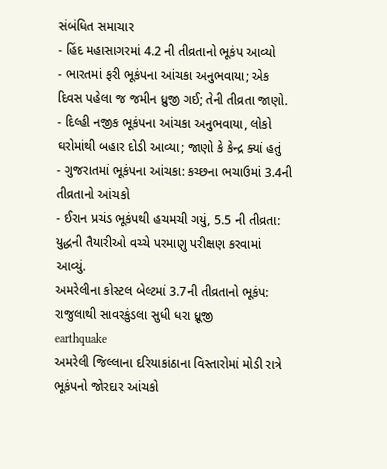સંબંધિત સમાચાર
- હિંદ મહાસાગરમાં 4.2 ની તીવ્રતાનો ભૂકંપ આવ્યો
- ભારતમાં ફરી ભૂકંપના આંચકા અનુભવાયા; એક દિવસ પહેલા જ જમીન ધ્રુજી ગઈ; તેની તીવ્રતા જાણો.
- દિલ્હી નજીક ભૂકંપના આંચકા અનુભવાયા, લોકો ઘરોમાંથી બહાર દોડી આવ્યા; જાણો કે કેન્દ્ર ક્યાં હતું
- ગુજરાતમાં ભૂકંપના આંચકા: કચ્છના ભચાઉમાં 3.4ની તીવ્રતાનો આંચકો
- ઈરાન પ્રચંડ ભૂકંપથી હચમચી ગયું, 5.5 ની તીવ્રતા: યુદ્ધની તૈયારીઓ વચ્ચે પરમાણુ પરીક્ષણ કરવામાં આવ્યું.
અમરેલીના કોસ્ટલ બેલ્ટમાં 3.7ની તીવ્રતાનો ભૂકંપ: રાજુલાથી સાવરકુંડલા સુધી ધરા ધ્રૂજી
earthquake
અમરેલી જિલ્લાના દરિયાકાંઠાના વિસ્તારોમાં મોડી રાત્રે ભૂકંપનો જોરદાર આંચકો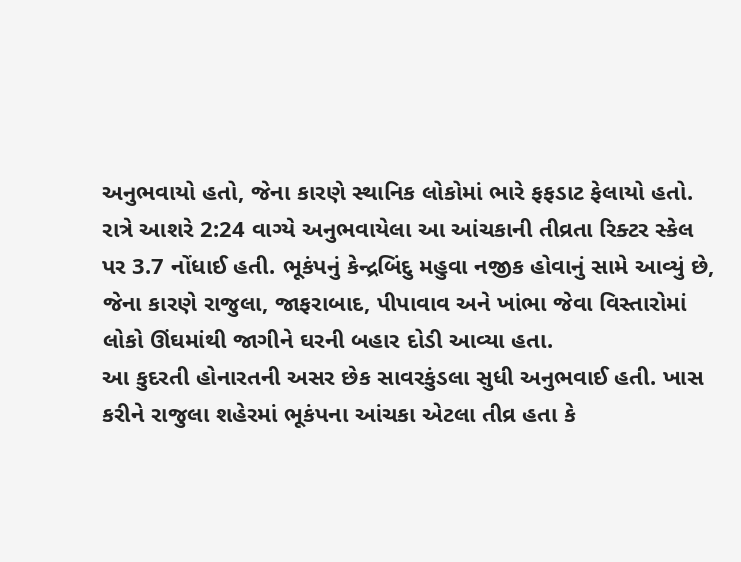અનુભવાયો હતો, જેના કારણે સ્થાનિક લોકોમાં ભારે ફફડાટ ફેલાયો હતો. રાત્રે આશરે 2:24 વાગ્યે અનુભવાયેલા આ આંચકાની તીવ્રતા રિક્ટર સ્કેલ પર 3.7 નોંધાઈ હતી. ભૂકંપનું કેન્દ્રબિંદુ મહુવા નજીક હોવાનું સામે આવ્યું છે, જેના કારણે રાજુલા, જાફરાબાદ, પીપાવાવ અને ખાંભા જેવા વિસ્તારોમાં લોકો ઊંઘમાંથી જાગીને ઘરની બહાર દોડી આવ્યા હતા.
આ કુદરતી હોનારતની અસર છેક સાવરકુંડલા સુધી અનુભવાઈ હતી. ખાસ કરીને રાજુલા શહેરમાં ભૂકંપના આંચકા એટલા તીવ્ર હતા કે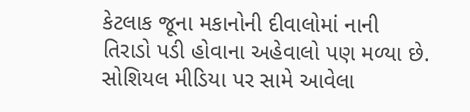કેટલાક જૂના મકાનોની દીવાલોમાં નાની તિરાડો પડી હોવાના અહેવાલો પણ મળ્યા છે. સોશિયલ મીડિયા પર સામે આવેલા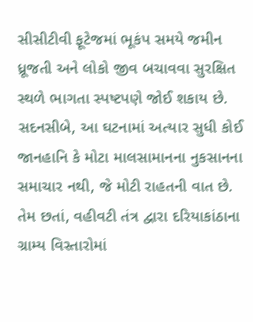સીસીટીવી ફૂટેજમાં ભૂકંપ સમયે જમીન ધ્રૂજતી અને લોકો જીવ બચાવવા સુરક્ષિત સ્થળે ભાગતા સ્પષ્ટપણે જોઈ શકાય છે.
સદનસીબે, આ ઘટનામાં અત્યાર સુધી કોઈ જાનહાનિ કે મોટા માલસામાનના નુકસાનના સમાચાર નથી, જે મોટી રાહતની વાત છે. તેમ છતાં, વહીવટી તંત્ર દ્વારા દરિયાકાંઠાના ગ્રામ્ય વિસ્તારોમાં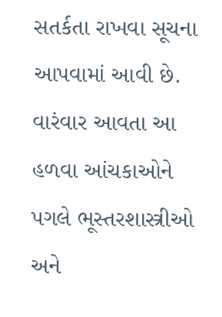સતર્કતા રાખવા સૂચના આપવામાં આવી છે. વારંવાર આવતા આ હળવા આંચકાઓને પગલે ભૂસ્તરશાસ્ત્રીઓ અને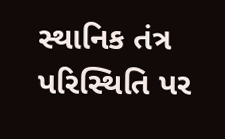સ્થાનિક તંત્ર પરિસ્થિતિ પર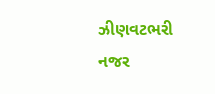ઝીણવટભરી નજર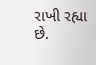રાખી રહ્યા છે.